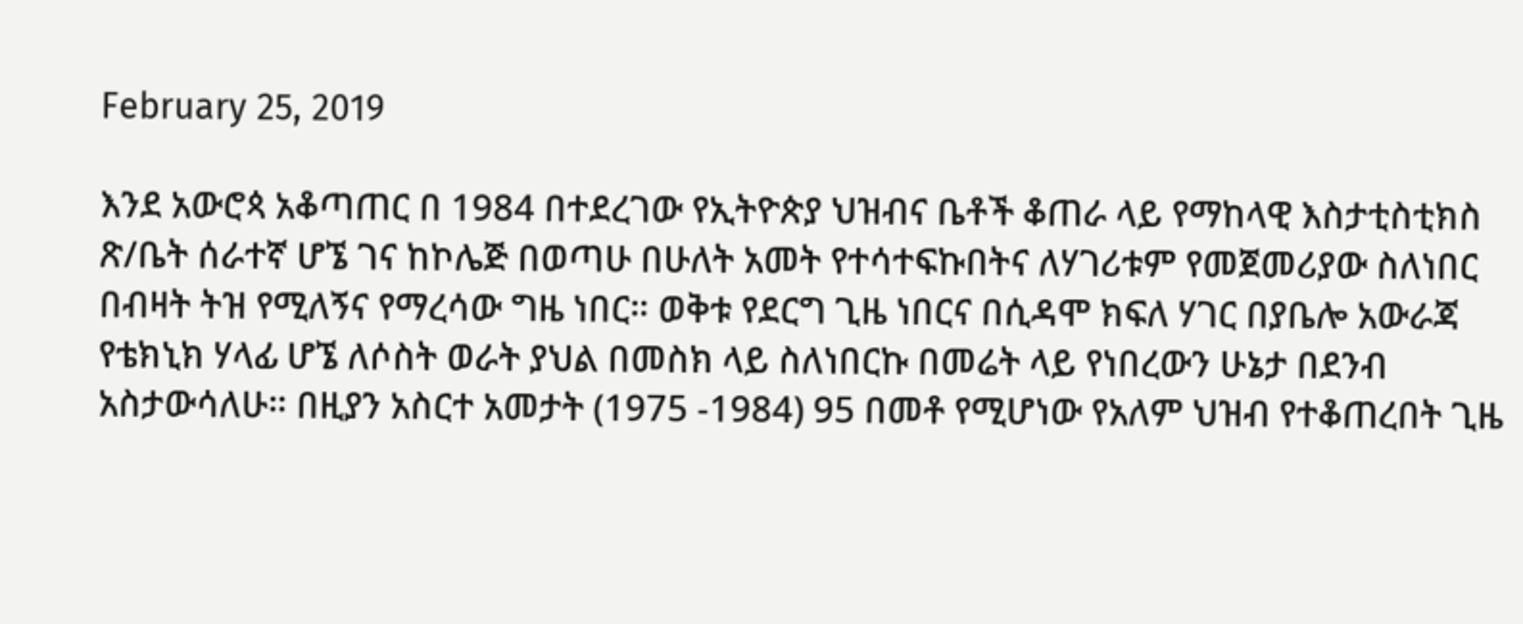February 25, 2019

እንደ አውሮጳ አቆጣጠር በ 1984 በተደረገው የኢትዮጵያ ህዝብና ቤቶች ቆጠራ ላይ የማከላዊ እስታቲስቲክስ ጽ/ቤት ሰራተኛ ሆኜ ገና ከኮሌጅ በወጣሁ በሁለት አመት የተሳተፍኩበትና ለሃገሪቱም የመጀመሪያው ስለነበር በብዛት ትዝ የሚለኝና የማረሳው ግዜ ነበር። ወቅቱ የደርግ ጊዜ ነበርና በሲዳሞ ክፍለ ሃገር በያቤሎ አውራጃ የቴክኒክ ሃላፊ ሆኜ ለሶስት ወራት ያህል በመስክ ላይ ስለነበርኩ በመሬት ላይ የነበረውን ሁኔታ በደንብ አስታውሳለሁ። በዚያን አስርተ አመታት (1975 -1984) 95 በመቶ የሚሆነው የአለም ህዝብ የተቆጠረበት ጊዜ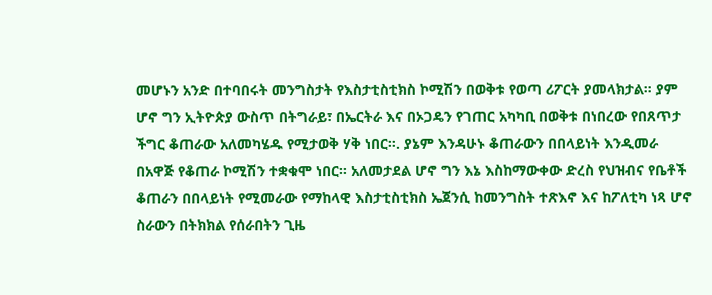መሆኑን አንድ በተባበሩት መንግስታት የእስታቲስቲክስ ኮሚሽን በወቅቱ የወጣ ሪፖርት ያመላክታል። ያም ሆኖ ግን ኢትዮጵያ ውስጥ በትግራይ፣ በኤርትራ እና በኦጋዴን የገጠር አካካቢ በወቅቱ በነበረው የበጸጥታ ችግር ቆጠራው አለመካሄዱ የሚታወቅ ሃቅ ነበር።. ያኔም እንዳሁኑ ቆጠራውን በበላይነት እንዲመራ በአዋጅ የቆጠራ ኮሚሽን ተቋቁሞ ነበር። አለመታደል ሆኖ ግን እኔ እስከማውቀው ድረስ የህዝብና የቤቶች ቆጠራን በበላይነት የሚመራው የማከላዊ እስታቲስቲክስ ኤጀንሲ ከመንግስት ተጽእኖ እና ከፖለቲካ ነጻ ሆኖ ስራውን በትክክል የሰራበትን ጊዜ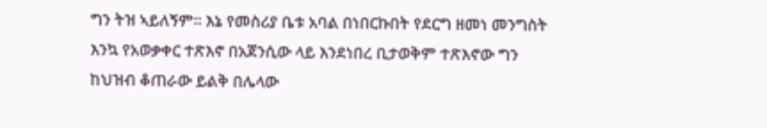ግን ትዝ ኣይለኝም። እኔ የመስሪያ ቤቱ አባል በነበርኩበት የደርግ ዘመነ መንግስት እንኳ የአወቃቀር ተጽእኖ በአጀንሲው ላይ እንደነበረ ቢታወቅም ተጽእኖው ግን ከህዝብ ቆጠራው ይልቅ በሌላው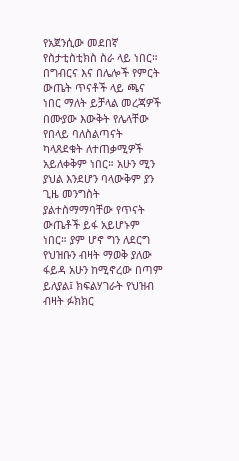የአጀንሲው መደበኛ የስታቲስቲክስ ስራ ላይ ነበር። በግብርና እና በሌሎች የምርት ውጤት ጥናቶች ላይ ጫና ነበር ማለት ይቻላል መረጃዎች በሙያው እውቅት የሌላቸው የበላይ ባለስልጣናት ካላጸደቁት ለተጠቃሚዎች አይለቀቅም ነበር። አሁን ሚን ያህል እንደሆን ባላውቅም ያን ጊዜ መንግስት ያልተስማማባቸው የጥናት ውጤቶች ይፋ አይሆኑም ነበር። ያም ሆኖ ግን ለደርግ የህዝቡን ብዛት ማወቅ ያለው ፋይዳ አሁን ከሚኖረው በጣም ይለያል፤ ክፍልሃገራት የህዝብ ብዛት ፉክክር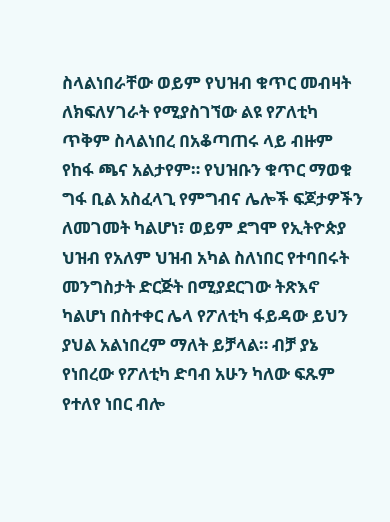ስላልነበራቸው ወይም የህዝብ ቁጥር መብዛት ለክፍለሃገራት የሚያስገኘው ልዩ የፖለቲካ ጥቅም ስላልነበረ በአቆጣጠሩ ላይ ብዙም የከፋ ጫና አልታየም። የህዝቡን ቁጥር ማወቁ ግፋ ቢል አስፈላጊ የምግብና ሌሎች ፍጆታዎችን ለመገመት ካልሆነ፣ ወይም ደግሞ የኢትዮጵያ ህዝብ የአለም ህዝብ አካል ስለነበር የተባበሩት መንግስታት ድርጅት በሚያደርገው ትጽእኖ ካልሆነ በስተቀር ሌላ የፖለቲካ ፋይዳው ይህን ያህል አልነበረም ማለት ይቻላል። ብቻ ያኔ የነበረው የፖለቲካ ድባብ አሁን ካለው ፍጹም የተለየ ነበር ብሎ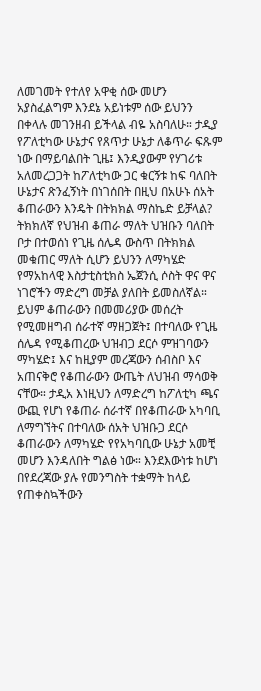ለመገመት የተለየ አዋቂ ሰው መሆን አያስፈልግም እንደኔ አይነቱም ሰው ይህንን በቀላሉ መገንዘብ ይችላል ብዬ አስባለሁ። ታዲያ የፖለቲካው ሁኔታና የጸጥታ ሁኔታ ለቆጥራ ፍጹም ነው በማይባልበት ጊዜ፤ እንዲያውም የሃገሪቱ አለመረጋጋት ከፖለቲካው ጋር ቁርኝቱ ከፍ ባለበት ሁኔታና ጽንፈኝነት በነገሰበት በዚህ በአሁኑ ሰአት ቆጠራውን እንዴት በትክክል ማስኬድ ይቻላል?
ትክክለኛ የህዝብ ቆጠራ ማለት ህዝቡን ባለበት ቦታ በተወሰነ የጊዜ ሰሌዳ ውስጥ በትክክል መቁጠር ማለት ሲሆን ይህንን ለማካሄድ የማአከላዊ እስታቲስቲክስ ኤጀንሲ ሶስት ዋና ዋና ነገሮችን ማድረግ መቻል ያለበት ይመስለኛል። ይህም ቆጠራውን በመመሪያው መሰረት የሚመዘግብ ሰራተኛ ማዘጋጀት፤ በተባለው የጊዜ ሰሌዳ የሚቆጠረው ህዝብጋ ደርሶ ምዝገባውን ማካሄድ፤ እና ከዚያም መረጃውን ሰብስቦ እና አጠናቅሮ የቆጠራውን ውጤት ለህዝብ ማሳወቅ ናቸው። ታዲአ እነዚህን ለማድረግ ከፖለቲካ ጫና ውጪ የሆነ የቆጠራ ሰራተኛ በየቆጠራው አካባቢ ለማግኘትና በተባለው ሰአት ህዝቡጋ ደርሶ ቆጠራውን ለማካሄድ የየአካባቢው ሁኔታ አመቺ መሆን እንዳለበት ግልፅ ነው። እንደእውነቱ ከሆነ በየደረጃው ያሉ የመንግስት ተቋማት ከላይ የጠቀስኳችውን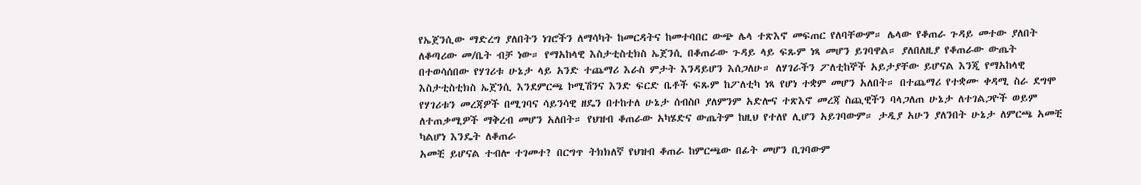የኤጀንሲው ማድረግ ያለበትን ነገሮችን ለማሳካት ከመርዳትና ከመተባበር ውጭ ሌላ ተጽእኖ መፍጠር የለባቸውም። ሌላው የቆጠራ ጉዳይ መተው ያለበት ለቆጣሪው መ/ቤት ብቻ ነው። የማአከላዊ እስታቲስቲክስ ኤጀንሲ በቆጠራው ጉዳይ ላይ ፍጹም ነጻ መሆን ይገባዋል። ያለበለዚያ የቆጠራው ውጤት በተወሳሰበው የሃገሪቱ ሁኔታ ላይ አንድ ተጨማሪ እራስ ምታት እንዳይሆን እሰጋለሁ። ለሃገራችን ፖለቲከኞች አይታያቸው ይሆናል እንጂ የማአከላዊ እስታቲስቲክስ ኤጀንሲ እንደምርጫ ኮሚሽንና እንድ ፍርድ ቤቶች ፍጹም ከፖለቲካ ነጻ የሆነ ተቋም መሆን አለበት። በተጨማሪ የተቋሙ ቀዳሚ ስራ ደግሞ የሃገሪቱን መረጃዎች በሚገባና ሳይንሳዊ ዘዴን በተከተለ ሁኔታ ሰብስቦ ያለምንም አድሎና ተጽእኖ መረጃ ስጪዊችን ባላጋለጠ ሁኔታ ለተገልጋዮች ወይም ለተጠቃሚዎች ማቅረብ መሆን አለበት። የህዝብ ቆጠራው አካሄድና ውጤትም ከዚህ የተለየ ሊሆን አይገባውም። ታዲያ አሁን ያለንበት ሁኔታ ለምርጫ አመቺ ካልሆነ እንዴት ለቆጠራ
አመቺ ይሆናል ተብሎ ተገመተ? በርግጥ ትክክለኛ የህዝብ ቆጠራ ከምርጫው በፊት መሆን ቢገባውም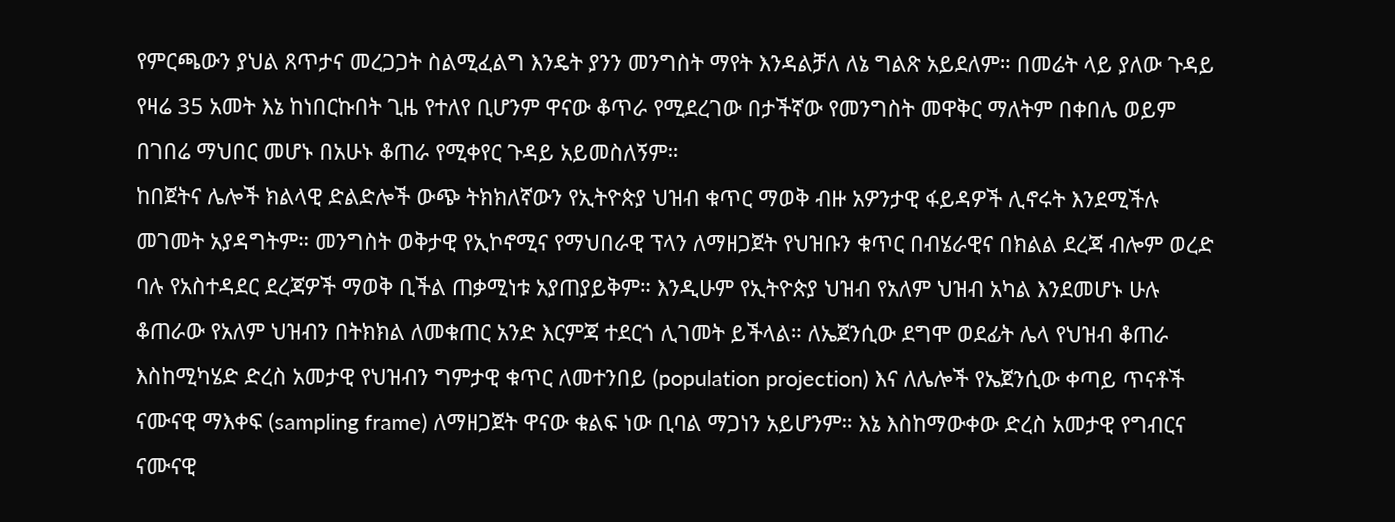የምርጫውን ያህል ጸጥታና መረጋጋት ስልሚፈልግ እንዴት ያንን መንግስት ማየት እንዳልቻለ ለኔ ግልጽ አይደለም። በመሬት ላይ ያለው ጉዳይ የዛሬ 35 አመት እኔ ከነበርኩበት ጊዜ የተለየ ቢሆንም ዋናው ቆጥራ የሚደረገው በታችኛው የመንግስት መዋቅር ማለትም በቀበሌ ወይም በገበሬ ማህበር መሆኑ በአሁኑ ቆጠራ የሚቀየር ጉዳይ አይመስለኝም።
ከበጀትና ሌሎች ክልላዊ ድልድሎች ውጭ ትክክለኛውን የኢትዮጵያ ህዝብ ቁጥር ማወቅ ብዙ አዎንታዊ ፋይዳዎች ሊኖሩት እንደሚችሉ መገመት አያዳግትም። መንግስት ወቅታዊ የኢኮኖሚና የማህበራዊ ፕላን ለማዘጋጀት የህዝቡን ቁጥር በብሄራዊና በክልል ደረጃ ብሎም ወረድ ባሉ የአስተዳደር ደረጃዎች ማወቅ ቢችል ጠቃሚነቱ አያጠያይቅም። እንዲሁም የኢትዮጵያ ህዝብ የአለም ህዝብ አካል እንደመሆኑ ሁሉ ቆጠራው የአለም ህዝብን በትክክል ለመቁጠር አንድ እርምጃ ተደርጎ ሊገመት ይችላል። ለኤጀንሲው ደግሞ ወደፊት ሌላ የህዝብ ቆጠራ እስከሚካሄድ ድረስ አመታዊ የህዝብን ግምታዊ ቁጥር ለመተንበይ (population projection) እና ለሌሎች የኤጀንሲው ቀጣይ ጥናቶች ናሙናዊ ማእቀፍ (sampling frame) ለማዘጋጀት ዋናው ቁልፍ ነው ቢባል ማጋነን አይሆንም። እኔ እስከማውቀው ድረስ አመታዊ የግብርና ናሙናዊ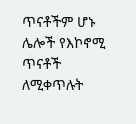ጥናቶችም ሆኑ ሌሎች የእኮኖሚ ጥናቶች ለሚቀጥሉት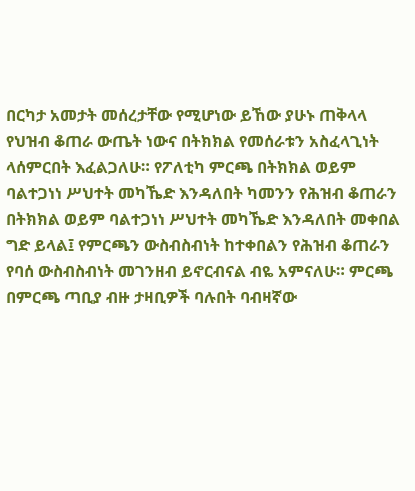በርካታ አመታት መሰረታቸው የሚሆነው ይኸው ያሁኑ ጠቅላላ የህዝብ ቆጠራ ውጤት ነውና በትክክል የመሰራቱን አስፈላጊነት ላሰምርበት እፈልጋለሁ። የፖለቲካ ምርጫ በትክክል ወይም ባልተጋነነ ሥህተት መካኼድ እንዳለበት ካመንን የሕዝብ ቆጠራን በትክክል ወይም ባልተጋነነ ሥህተት መካኼድ እንዳለበት መቀበል ግድ ይላል፤ የምርጫን ውስብስብነት ከተቀበልን የሕዝብ ቆጠራን የባሰ ውስብስብነት መገንዘብ ይኖርብናል ብዬ አምናለሁ። ምርጫ በምርጫ ጣቢያ ብዙ ታዛቢዎች ባሉበት ባብዛኛው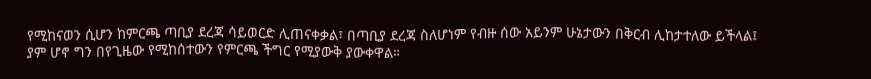የሚከናወን ሲሆን ከምርጫ ጣቢያ ደረጃ ሳይወርድ ሊጠናቀቃል፣ በጣቢያ ደረጃ ስለሆነም የብዙ ሰው አይንም ሁኔታውን በቅርብ ሊከታተለው ይችላል፤ ያም ሆኖ ግን በየጊዜው የሚከሰተውን የምርጫ ችግር የሚያውቅ ያውቀዋል።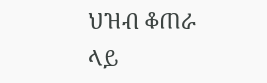ህዝብ ቆጠራ ላይ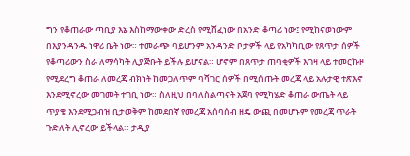ግን የቆጠራው ጣቢያ እኔ እስከማውቀው ድረስ የሚሸፈነው በአንድ ቆጣሪ ነው፤ የሚከናወነውም በእያንዳንዱ ነዋሪ ቤት ነው። ተመራጭ ባይሆንም አንዳንድ ቦታዎች ላይ የአካካቢው የጸጥታ ሰዎች የቆጣሪውን ስራ ለማሳካት ሊያጅቡት ይችሉ ይሆናል። ሆኖም በጸጥታ ጠባቂዎች እገዛ ላይ ተመርኩዞ የሚደረግ ቆጠራ ለመረጃ ብክነት ከመጋለጥም ባሻገር ሰዎች በሚሰጡት መረጃ ላይ አሉታዊ ተጽእኖ እንደሚኖረው መገመት ተገቢ ነው። ስለዚህ በባለስልጣናት አጀባ የሚካሄድ ቆጠራ ውጤት ላይ ጥያቄ እንደሚጋብዝ ቢታወቅም ከመደበኛ የመረጃ አሰባሰብ ዘዴ ውጪ በመሆኑም የመረጃ ጥራት ጉድለት ሊኖረው ይችላል። ታዲያ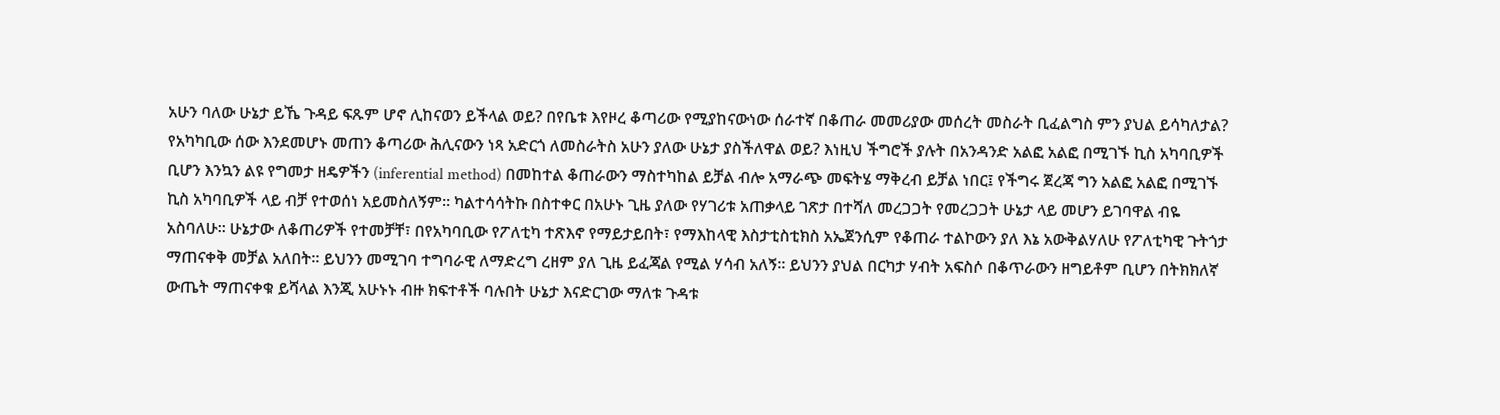አሁን ባለው ሁኔታ ይኼ ጉዳይ ፍጹም ሆኖ ሊከናወን ይችላል ወይ? በየቤቱ እየዞረ ቆጣሪው የሚያከናውነው ሰራተኛ በቆጠራ መመሪያው መሰረት መስራት ቢፈልግስ ምን ያህል ይሳካለታል? የአካካቢው ሰው እንደመሆኑ መጠን ቆጣሪው ሕሊናውን ነጻ አድርጎ ለመስራትስ አሁን ያለው ሁኔታ ያስችለዋል ወይ? እነዚህ ችግሮች ያሉት በአንዳንድ አልፎ አልፎ በሚገኙ ኪስ አካባቢዎች ቢሆን እንኳን ልዩ የግመታ ዘዴዎችን (inferential method) በመከተል ቆጠራውን ማስተካከል ይቻል ብሎ አማራጭ መፍትሄ ማቅረብ ይቻል ነበር፤ የችግሩ ጀረጃ ግን አልፎ አልፎ በሚገኙ ኪስ አካባቢዎች ላይ ብቻ የተወሰነ አይመስለኝም። ካልተሳሳትኩ በስተቀር በአሁኑ ጊዜ ያለው የሃገሪቱ አጠቃላይ ገጽታ በተሻለ መረጋጋት የመረጋጋት ሁኔታ ላይ መሆን ይገባዋል ብዬ አስባለሁ። ሁኔታው ለቆጠሪዎች የተመቻቸ፣ በየአካባቢው የፖለቲካ ተጽእኖ የማይታይበት፣ የማእከላዊ እስታቲስቲክስ አኤጀንሲም የቆጠራ ተልኮውን ያለ እኔ አውቅልሃለሁ የፖለቲካዊ ጉትጎታ ማጠናቀቅ መቻል አለበት። ይህንን መሚገባ ተግባራዊ ለማድረግ ረዘም ያለ ጊዜ ይፈጃል የሚል ሃሳብ አለኝ። ይህንን ያህል በርካታ ሃብት አፍስሶ በቆጥራውን ዘግይቶም ቢሆን በትክክለኛ ውጤት ማጠናቀቁ ይሻላል እንጂ አሁኑኑ ብዙ ክፍተቶች ባሉበት ሁኔታ እናድርገው ማለቱ ጉዳቱ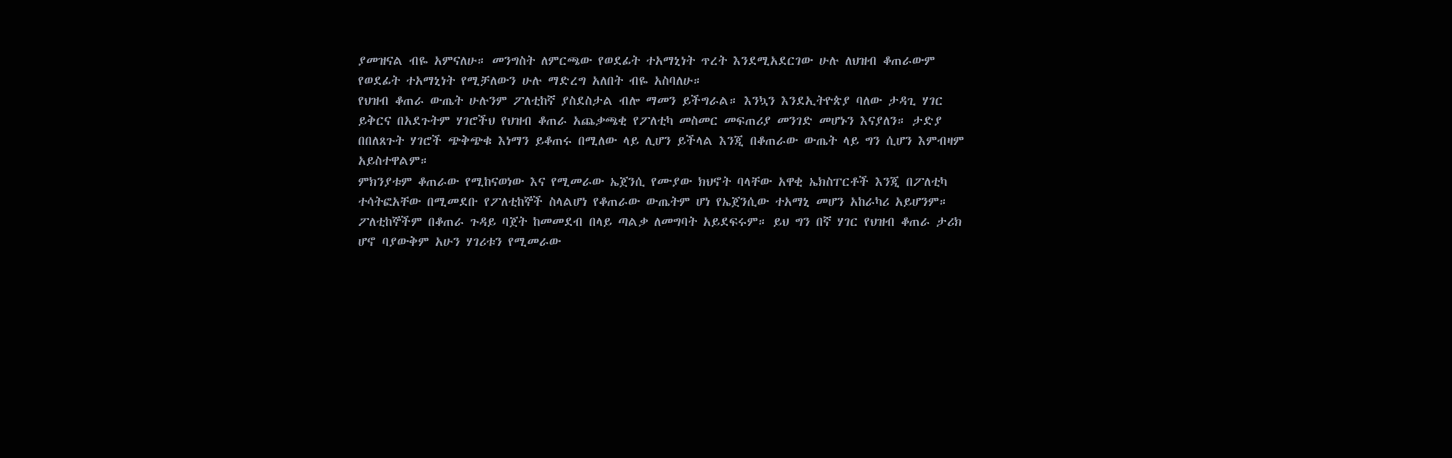ያመዝናል ብዬ አምናለሁ። መንግስት ለምርጫው የወደፊት ተአማኒነት ጥረት እንደሚአደርገው ሁሉ ለህዝብ ቆጠራውም የወደፊት ተአማኒነት የሚቻለውን ሁሉ ማድረግ አለበት ብዬ አስባለሁ።
የህዝብ ቆጠራ ውጤት ሁሉንም ፖለቲከኛ ያስደስታል ብሎ ማመን ይችግራል። እንኳን እንደኢትዮጵያ ባለው ታዳጊ ሃገር ይቅርና በአደጉትም ሃገሮችህ የህዝብ ቆጠራ አጨቃጫቂ የፖለቲካ መስመር መፍጠሪያ መንገድ መሆኑን እናያለን። ታድያ በበለጸጉት ሃገሮች ጭቅጭቁ እነማን ይቆጠሩ በሚለው ላይ ሊሆን ይችላል እንጂ በቆጠራው ውጤት ላይ ግን ሲሆን እምብዛም አይስተዋልም።
ምክንያቱም ቆጠራው የሚከናወነው እና የሚመራው ኤጀንሲ የሙያው ክህኖት ባላቸው አዋቂ ኤክስፐርቶች እንጂ በፖለቲካ ተሳትፎአቸው በሚመደቡ የፖለቲከኞች ስላልሆነ የቆጠራው ውጤትም ሆነ የኤጀንሲው ተአማኒ መሆን አከራካሪ አይሆንም። ፖለቲከኞችም በቆጠራ ጉዳይ ባጀት ከመመደብ በላይ ጣልቃ ለመግባት አይደፍሩም። ይህ ግን በኛ ሃገር የህዝብ ቆጠራ ታሪክ ሆኖ ባያውቅም አሁን ሃገሪቱን የሚመራው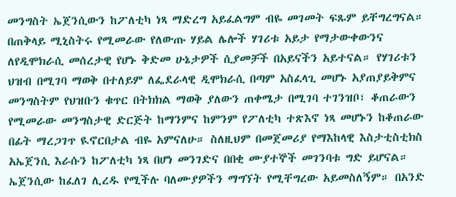መንግስት ኤጀንሲውን ከፖለቲካ ነጻ ማድረግ አይፈልግም ብዬ መገመት ፍጹም ይቸግረግናል። በጠቅላይ ሚኒስትሩ የሚመራው የለውጡ ሃይል ሌሎች ሃገሪቱ አይታ የማታውቀውንና ለየዲሞክራሲ መሰረታዊ የሆኑ ቅድመ ሁኔታዎች ሲያመቻች በአይናችን አይተናል። የሃገሪቱን ህዝብ በሚገባ ማወቅ በተለይም ለፌደራላዊ ዲሞክራሲ በጣም አስፈላጊ መሆኑ አያጠያይቅምና መንግስትም የህዝቡን ቁጥር በትክክል ማወቅ ያለውን ጠቀሜታ በሚገባ ተገንዝቦ፣ ቆጠራውን የሚመራው መንግስታዊ ድርጅት ከማንምና ከምንም የፖለቲካ ተጽእኖ ነጻ መሆኑን ከቆጠራው በፊት ማረጋገጥ ዪኖርበታል ብዬ አምናለሁ። ስለዚህም በመጀመሪያ የማእከላዊ እስታቲስቲክስ አኤጀንሲ እራሱን ከፖለቲካ ነጻ በሆነ መንገድና በበቂ ሙያተኞች መገንባቱ ግድ ይሆናል። ኤጀንሲው ከፈለገ ሊረዱ የሚችሉ ባለሙያዎችን ማግኘት የሚቸግረው አይመስለኝም። በአንድ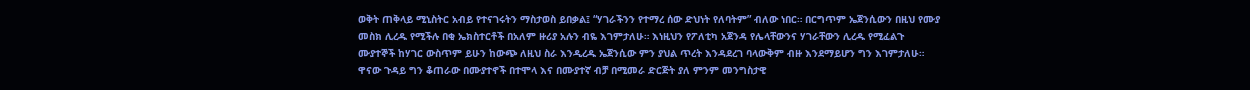ወቅት ጠቅላይ ሚኒስትር አብይ የተናገሩትን ማስታወስ ይበቃል፤ “ሃገራችንን የተማረ ሰው ድህነት የለባትም” ብለው ነበር። በርግጥም ኤጀንሲውን በዚህ የሙያ መስክ ሊረዱ የሚችሉ በቂ ኤክስተርቶች በአለም ዙሪያ አሉን ብዬ እገምታለሁ። እነዚህን የፖለቲካ አጀንዳ የሌላቸውንና ሃገራቸውን ሊረዱ የሚፈልጉ ሙያተኞች ከሃገር ውስጥም ይሁን ከውጭ ለዚህ ስራ እንዲረዱ ኤጀንሲው ምን ያህል ጥረት እንዳደረገ ባላውቅም ብዙ እንደማይሆን ግን እገምታለሁ። ዋናው ጉዳይ ግን ቆጠራው በሙያተኖች በተሞላ እና በሙያተኛ ብቻ በሚመራ ድርጅት ያለ ምንም መንግስታዊ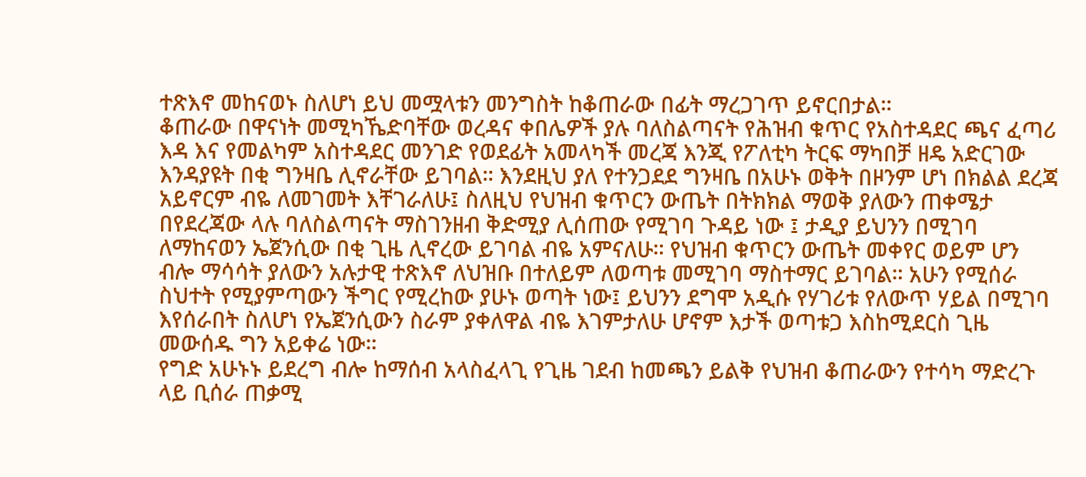ተጽእኖ መከናወኑ ስለሆነ ይህ መሟላቱን መንግስት ከቆጠራው በፊት ማረጋገጥ ይኖርበታል።
ቆጠራው በዋናነት መሚካኼድባቸው ወረዳና ቀበሌዎች ያሉ ባለስልጣናት የሕዝብ ቁጥር የአስተዳደር ጫና ፈጣሪ እዳ እና የመልካም አስተዳደር መንገድ የወደፊት አመላካች መረጃ እንጂ የፖለቲካ ትርፍ ማካበቻ ዘዴ አድርገው እንዳያዩት በቂ ግንዛቤ ሊኖራቸው ይገባል። እንደዚህ ያለ የተንጋደደ ግንዛቤ በአሁኑ ወቅት በዞንም ሆነ በክልል ደረጃ አይኖርም ብዬ ለመገመት እቸገራለሁ፤ ስለዚህ የህዝብ ቁጥርን ውጤት በትክክል ማወቅ ያለውን ጠቀሜታ በየደረጃው ላሉ ባለስልጣናት ማስገንዘብ ቅድሚያ ሊሰጠው የሚገባ ጉዳይ ነው ፤ ታዲያ ይህንን በሚገባ ለማከናወን ኤጀንሲው በቂ ጊዜ ሊኖረው ይገባል ብዬ አምናለሁ። የህዝብ ቁጥርን ውጤት መቀየር ወይም ሆን ብሎ ማሳሳት ያለውን አሉታዊ ተጽእኖ ለህዝቡ በተለይም ለወጣቱ መሚገባ ማስተማር ይገባል። አሁን የሚሰራ ስህተት የሚያምጣውን ችግር የሚረከው ያሁኑ ወጣት ነው፤ ይህንን ደግሞ አዲሱ የሃገሪቱ የለውጥ ሃይል በሚገባ እየሰራበት ስለሆነ የኤጀንሲውን ስራም ያቀለዋል ብዬ እገምታለሁ ሆኖም እታች ወጣቱጋ እስከሚደርስ ጊዜ መውሰዱ ግን አይቀሬ ነው።
የግድ አሁኑኑ ይደረግ ብሎ ከማሰብ አላስፈላጊ የጊዜ ገደብ ከመጫን ይልቅ የህዝብ ቆጠራውን የተሳካ ማድረጉ ላይ ቢሰራ ጠቃሚ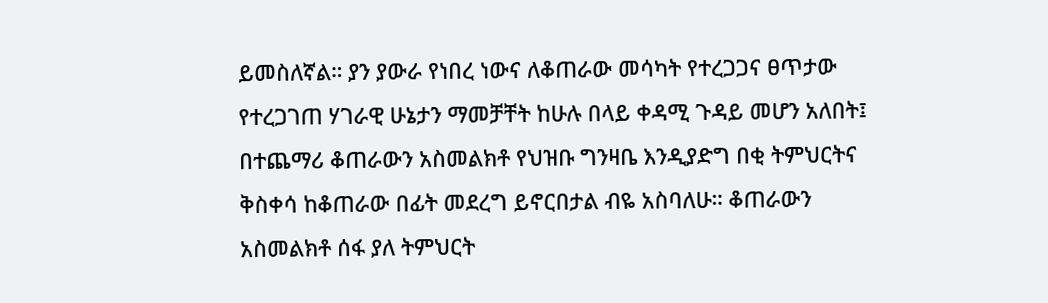ይመስለኛል። ያን ያውራ የነበረ ነውና ለቆጠራው መሳካት የተረጋጋና ፀጥታው የተረጋገጠ ሃገራዊ ሁኔታን ማመቻቸት ከሁሉ በላይ ቀዳሚ ጉዳይ መሆን አለበት፤ በተጨማሪ ቆጠራውን አስመልክቶ የህዝቡ ግንዛቤ እንዲያድግ በቂ ትምህርትና ቅስቀሳ ከቆጠራው በፊት መደረግ ይኖርበታል ብዬ አስባለሁ። ቆጠራውን አስመልክቶ ሰፋ ያለ ትምህርት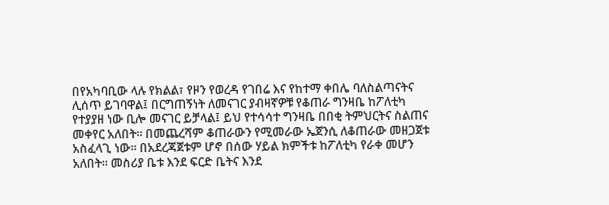በየአካባቢው ላሉ የክልል፣ የዞን የወረዳ የገበሬ እና የከተማ ቀበሌ ባለስልጣናትና ሊሰጥ ይገባዋል፤ በርግጠኝነት ለመናገር ያብዛኛዎቹ የቆጠራ ግንዛቤ ከፖለቲካ የተያያዘ ነው ቢሎ መናገር ይቻላል፤ ይህ የተሳሳተ ግንዛቤ በበቂ ትምህርትና ስልጠና መቀየር አለበት። በመጨረሻም ቆጠራውን የሚመራው ኤጀንሲ ለቆጠራው መዘጋጀቱ አስፈላጊ ነው። በአደረጃጀቱም ሆኖ በሰው ሃይል ክምችቱ ከፖለቲካ የራቀ መሆን አለበት። መስሪያ ቤቱ እንደ ፍርድ ቤትና እንደ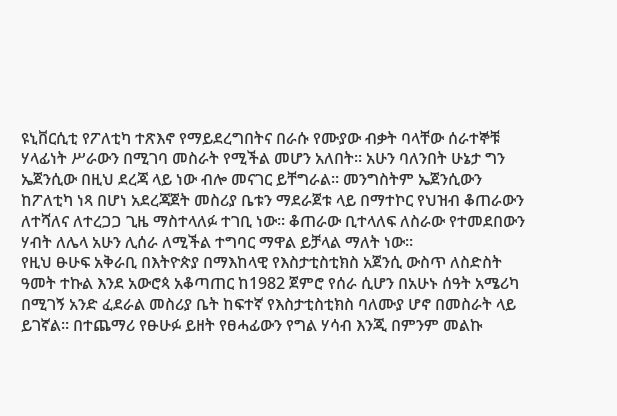ዩኒቨርሲቲ የፖለቲካ ተጽእኖ የማይደረግበትና በራሱ የሙያው ብቃት ባላቸው ሰራተኞቹ ሃላፊነት ሥራውን በሚገባ መስራት የሚችል መሆን አለበት። አሁን ባለንበት ሁኔታ ግን ኤጀንሲው በዚህ ደረጃ ላይ ነው ብሎ መናገር ይቸግራል። መንግስትም ኤጀንሲውን ከፖለቲካ ነጻ በሆነ አደረጃጀት መስሪያ ቤቱን ማደራጀቱ ላይ በማተኮር የህዝብ ቆጠራውን ለተሻለና ለተረጋጋ ጊዜ ማስተላለፉ ተገቢ ነው። ቆጠራው ቢተላለፍ ለስራው የተመደበውን ሃብት ለሌላ አሁን ሊሰራ ለሚችል ተግባር ማዋል ይቻላል ማለት ነው።
የዚህ ፁሁፍ አቅራቢ በእትዮጵያ በማእከላዊ የእስታቲስቲክስ አጀንሲ ውስጥ ለስድስት ዓመት ተኩል እንደ አውሮጳ አቆጣጠር ከ1982 ጀምሮ የሰራ ሲሆን በአሁኑ ሰዓት አሜሪካ በሚገኝ አንድ ፈደራል መስሪያ ቤት ከፍተኛ የእስታቲስቲክስ ባለሙያ ሆኖ በመስራት ላይ ይገኛል። በተጨማሪ የፁሁፉ ይዘት የፀሓፊውን የግል ሃሳብ እንጂ በምንም መልኩ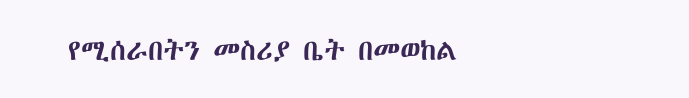የሚሰራበትን መስሪያ ቤት በመወከል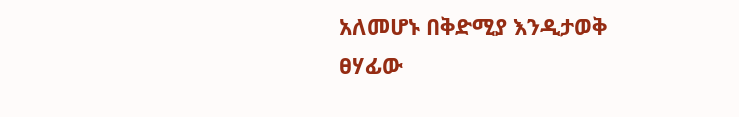አለመሆኑ በቅድሚያ እንዲታወቅ ፀሃፊው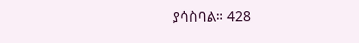ያሳስባል። 428